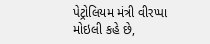પેટ્રોલિયમ મંત્રી વીરપ્પા મોઇલી કહે છે,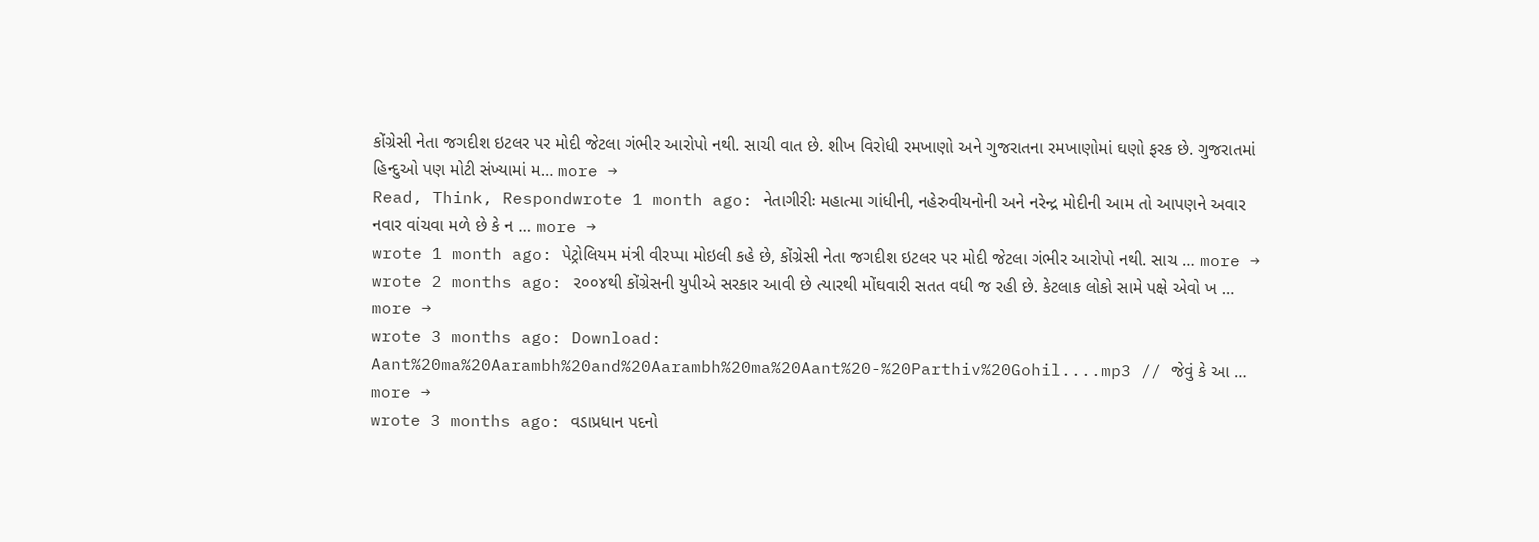કોંગ્રેસી નેતા જગદીશ ઇટલર પર મોદી જેટલા ગંભીર આરોપો નથી. સાચી વાત છે. શીખ વિરોધી રમખાણો અને ગુજરાતના રમખાણોમાં ઘણો ફરક છે. ગુજરાતમાં હિન્દુઓ પણ મોટી સંખ્યામાં મ… more →
Read, Think, Respondwrote 1 month ago: નેતાગીરીઃ મહાત્મા ગાંધીની, નહેરુવીયનોની અને નરેન્દ્ર મોદીની આમ તો આપણને અવાર નવાર વાંચવા મળે છે કે ન … more →
wrote 1 month ago: પેટ્રોલિયમ મંત્રી વીરપ્પા મોઇલી કહે છે, કોંગ્રેસી નેતા જગદીશ ઇટલર પર મોદી જેટલા ગંભીર આરોપો નથી. સાચ … more →
wrote 2 months ago: ૨૦૦૪થી કોંગ્રેસની યુપીએ સરકાર આવી છે ત્યારથી મોંઘવારી સતત વધી જ રહી છે. કેટલાક લોકો સામે પક્ષે એવો ખ … more →
wrote 3 months ago: Download: Aant%20ma%20Aarambh%20and%20Aarambh%20ma%20Aant%20-%20Parthiv%20Gohil....mp3 // જેવું કે આ … more →
wrote 3 months ago: વડાપ્રધાન પદનો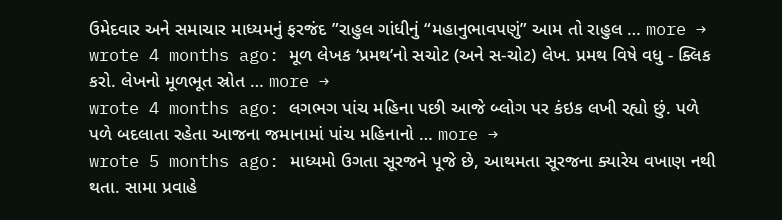ઉમેદવાર અને સમાચાર માધ્યમનું ફરજંદ ”રાહુલ ગાંધીનું “મહાનુભાવપણું” આમ તો રાહુલ … more →
wrote 4 months ago: મૂળ લેખક ‘પ્રમથ’નો સચોટ (અને સ-ચોટ) લેખ. પ્રમથ વિષે વધુ - ક્લિક કરો. લેખનો મૂળભૂત સ્રોત … more →
wrote 4 months ago: લગભગ પાંચ મહિના પછી આજે બ્લોગ પર કંઇક લખી રહ્યો છું. પળે પળે બદલાતા રહેતા આજના જમાનામાં પાંચ મહિનાનો … more →
wrote 5 months ago: માધ્યમો ઉગતા સૂરજને પૂજે છે, આથમતા સૂરજના ક્યારેય વખાણ નથી થતા. સામા પ્રવાહે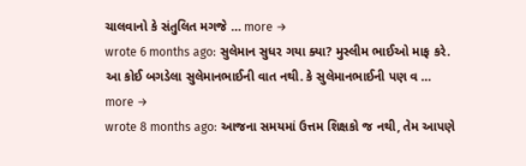ચાલવાનો કે સંતુલિત મગજે … more →
wrote 6 months ago: સુલેમાન સુધર ગયા ક્યા? મુસ્લીમ ભાઈઓ માફ કરે. આ કોઈ બગડેલા સુલેમાનભાઈની વાત નથી. કે સુલેમાનભાઈની પણ વ … more →
wrote 8 months ago: આજના સમયમાં ઉત્તમ શિક્ષકો જ નથી, તેમ આપણે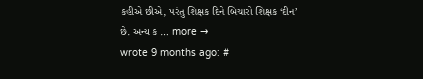કહીએ છીએ, પરંતુ શિક્ષક દિને બિચારો શિક્ષક ‘દીન’ છે. અન્ય ક … more →
wrote 9 months ago: #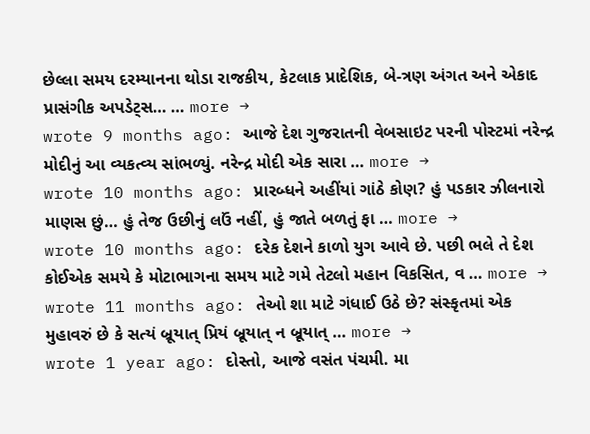છેલ્લા સમય દરમ્યાનના થોડા રાજકીય, કેટલાક પ્રાદેશિક, બે-ત્રણ અંગત અને એકાદ પ્રાસંગીક અપડેટ્સ… … more →
wrote 9 months ago: આજે દેશ ગુજરાતની વેબસાઇટ પરની પોસ્ટમાં નરેન્દ્ર મોદીનું આ વ્યકત્વ્ય સાંભળ્યું. નરેન્દ્ર મોદી એક સારા … more →
wrote 10 months ago: પ્રારબ્ધને અહીંયાં ગાંઠે કોણ? હું પડકાર ઝીલનારો માણસ છું… હું તેજ ઉછીનું લઉં નહીં, હું જાતે બળતું ફા … more →
wrote 10 months ago: દરેક દેશને કાળો યુગ આવે છે. પછી ભલે તે દેશ કોઈએક સમયે કે મોટાભાગના સમય માટે ગમે તેટલો મહાન વિકસિત, વ … more →
wrote 11 months ago: તેઓ શા માટે ગંધાઈ ઉઠે છે? સંસ્કૃતમાં એક મુહાવરું છે કે સત્યં બ્રૂયાત્ પ્રિયં બ્રૂયાત્ ન બ્રૂયાત્ … more →
wrote 1 year ago: દોસ્તો, આજે વસંત પંચમી. મા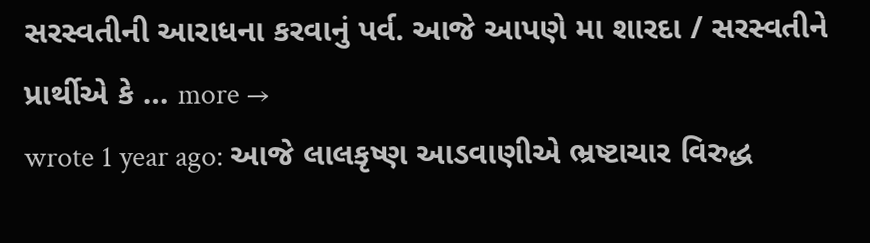સરસ્વતીની આરાધના કરવાનું પર્વ. આજે આપણે મા શારદા / સરસ્વતીને પ્રાર્થીએ કે … more →
wrote 1 year ago: આજે લાલકૃષ્ણ આડવાણીએ ભ્રષ્ટાચાર વિરુદ્ધ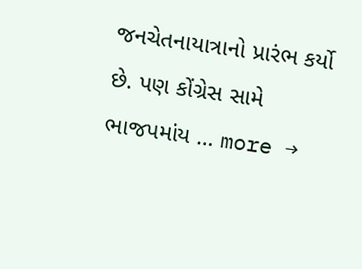જનચેતનાયાત્રાનો પ્રારંભ કર્યો છે. પણ કોંગ્રેસ સામે ભાજપમાંય … more →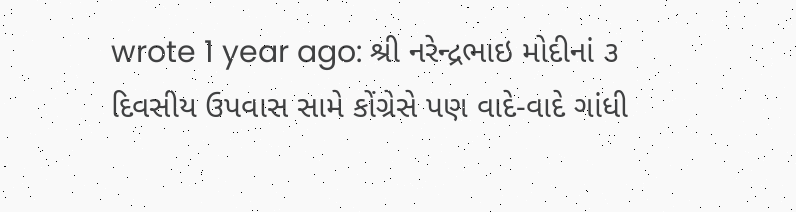wrote 1 year ago: શ્રી નરેન્દ્રભાઇ મોદીનાં ૩ દિવસીય ઉપવાસ સામે કોંગ્રેસે પણ વાદે-વાદે ગાંધી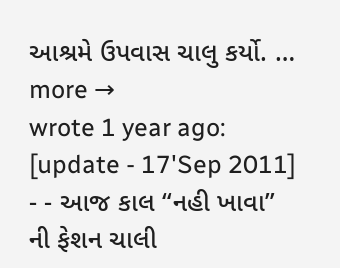આશ્રમે ઉપવાસ ચાલુ કર્યો. … more →
wrote 1 year ago: [update - 17'Sep 2011] - - આજ કાલ “નહી ખાવા” ની ફેશન ચાલી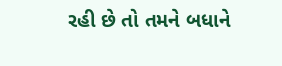રહી છે તો તમને બધાને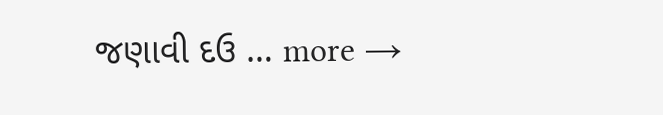જણાવી દઉ … more →